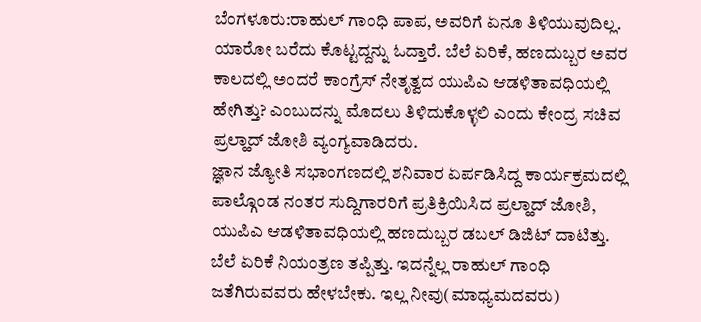ಬೆಂಗಳೂರು:ರಾಹುಲ್ ಗಾಂಧಿ ಪಾಪ, ಅವರಿಗೆ ಏನೂ ತಿಳಿಯುವುದಿಲ್ಲ. ಯಾರೋ ಬರೆದು ಕೊಟ್ಟದ್ದನ್ನು ಓದ್ತಾರೆ. ಬೆಲೆ ಏರಿಕೆ, ಹಣದುಬ್ಬರ ಅವರ ಕಾಲದಲ್ಲಿ ಅಂದರೆ ಕಾಂಗ್ರೆಸ್ ನೇತೃತ್ವದ ಯುಪಿಎ ಆಡಳಿತಾವಧಿಯಲ್ಲಿ ಹೇಗಿತ್ತು? ಎಂಬುದನ್ನು ಮೊದಲು ತಿಳಿದುಕೊಳ್ಳಲಿ ಎಂದು ಕೇಂದ್ರ ಸಚಿವ ಪ್ರಲ್ಹಾದ್ ಜೋಶಿ ವ್ಯಂಗ್ಯವಾಡಿದರು.
ಜ್ಞಾನ ಜ್ಯೋತಿ ಸಭಾಂಗಣದಲ್ಲಿ ಶನಿವಾರ ಏರ್ಪಡಿಸಿದ್ದ ಕಾರ್ಯಕ್ರಮದಲ್ಲಿ ಪಾಲ್ಗೊಂಡ ನಂತರ ಸುದ್ದಿಗಾರರಿಗೆ ಪ್ರತಿಕ್ರಿಯಿಸಿದ ಪ್ರಲ್ಹಾದ್ ಜೋಶಿ, ಯುಪಿಎ ಆಡಳಿತಾವಧಿಯಲ್ಲಿ ಹಣದುಬ್ಬರ ಡಬಲ್ ಡಿಜಿಟ್ ದಾಟಿತ್ತು. ಬೆಲೆ ಏರಿಕೆ ನಿಯಂತ್ರಣ ತಪ್ಪಿತ್ತು. ಇದನ್ನೆಲ್ಲ ರಾಹುಲ್ ಗಾಂಧಿ ಜತೆಗಿರುವವರು ಹೇಳಬೇಕು. ಇಲ್ಲ ನೀವು(ಮಾಧ್ಯಮದವರು)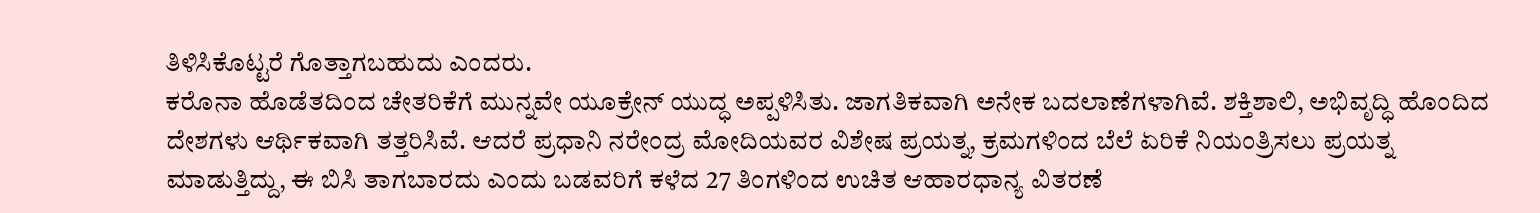ತಿಳಿಸಿಕೊಟ್ಟರೆ ಗೊತ್ತಾಗಬಹುದು ಎಂದರು.
ಕರೊನಾ ಹೊಡೆತದಿಂದ ಚೇತರಿಕೆಗೆ ಮುನ್ನವೇ ಯೂಕ್ರೇನ್ ಯುದ್ಧ ಅಪ್ಪಳಿಸಿತು. ಜಾಗತಿಕವಾಗಿ ಅನೇಕ ಬದಲಾಣೆಗಳಾಗಿವೆ. ಶಕ್ತಿಶಾಲಿ, ಅಭಿವೃದ್ಧಿ ಹೊಂದಿದ ದೇಶಗಳು ಆರ್ಥಿಕವಾಗಿ ತತ್ತರಿಸಿವೆ. ಆದರೆ ಪ್ರಧಾನಿ ನರೇಂದ್ರ ಮೋದಿಯವರ ವಿಶೇಷ ಪ್ರಯತ್ನ, ಕ್ರಮಗಳಿಂದ ಬೆಲೆ ಏರಿಕೆ ನಿಯಂತ್ರಿಸಲು ಪ್ರಯತ್ನ ಮಾಡುತ್ತಿದ್ದು, ಈ‌ ಬಿಸಿ ತಾಗಬಾರದು ಎಂದು ಬಡವರಿಗೆ ಕಳೆದ‌ 27 ತಿಂಗಳಿಂದ ಉಚಿತ ಆಹಾರಧಾನ್ಯ ವಿತರಣೆ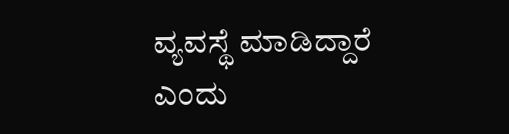ವ್ಯವಸ್ಥೆ ಮಾಡಿದ್ದಾರೆ ಎಂದು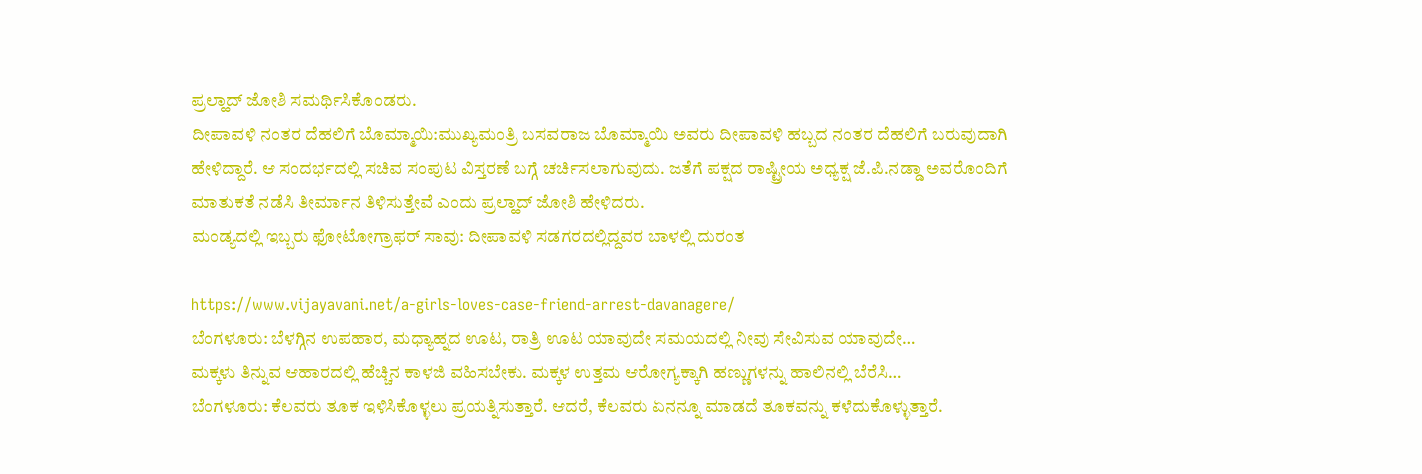ಪ್ರಲ್ಹಾದ್ ಜೋಶಿ ಸಮರ್ಥಿಸಿಕೊಂಡರು.
ದೀಪಾವಳಿ ನಂತರ ದೆಹಲಿಗೆ ಬೊಮ್ಮಾಯಿ‌:ಮುಖ್ಯಮಂತ್ರಿ ಬಸವರಾಜ ಬೊಮ್ಮಾಯಿ‌ ಅವರು ದೀಪಾವಳಿ ಹಬ್ಬದ ನಂತರ ದೆಹಲಿಗೆ‌ ಬರುವುದಾಗಿ‌ ಹೇಳಿದ್ದಾರೆ. ಆ ಸಂದರ್ಭದಲ್ಲಿ ಸಚಿವ ಸಂಪುಟ ವಿಸ್ತರಣೆ ಬಗ್ಗೆ ಚರ್ಚಿಸಲಾಗುವುದು. ಜತೆಗೆ ಪಕ್ಷದ ರಾಷ್ಟ್ರೀಯ ಅಧ್ಯಕ್ಷ ಜೆ.ಪಿ.ನಡ್ಡಾ ಅವರೊಂದಿಗೆ ಮಾತುಕತೆ ನಡೆಸಿ ತೀರ್ಮಾನ ತಿಳಿಸುತ್ತೇವೆ ಎಂದು ಪ್ರಲ್ಹಾದ್ ಜೋಶಿ‌ ಹೇಳಿದರು.
ಮಂಡ್ಯದಲ್ಲಿ ಇಬ್ಬರು ಫೋಟೋಗ್ರಾಫರ್ ಸಾವು: ದೀಪಾವಳಿ ಸಡಗರದಲ್ಲಿದ್ದವರ ಬಾಳಲ್ಲಿ ದುರಂತ

https://www.vijayavani.net/a-girls-loves-case-friend-arrest-davanagere/
ಬೆಂಗಳೂರು: ಬೆಳಗ್ಗಿನ ಉಪಹಾರ, ಮಧ್ಯಾಹ್ನದ ಊಟ, ರಾತ್ರಿ ಊಟ ಯಾವುದೇ ಸಮಯದಲ್ಲಿ ನೀವು ಸೇವಿಸುವ ಯಾವುದೇ…
ಮಕ್ಕಳು ತಿನ್ನುವ ಆಹಾರದಲ್ಲಿ ಹೆಚ್ಚಿನ ಕಾಳಜಿ ವಹಿಸಬೇಕು. ಮಕ್ಕಳ ಉತ್ತಮ ಆರೋಗ್ಯಕ್ಕಾಗಿ ಹಣ್ಣುಗಳನ್ನು ಹಾಲಿನಲ್ಲಿ ಬೆರೆಸಿ…
ಬೆಂಗಳೂರು: ಕೆಲವರು ತೂಕ ಇಳಿಸಿಕೊಳ್ಳಲು ಪ್ರಯತ್ನಿಸುತ್ತಾರೆ. ಆದರೆ, ಕೆಲವರು ಏನನ್ನೂ ಮಾಡದೆ ತೂಕವನ್ನು ಕಳೆದುಕೊಳ್ಳುತ್ತಾರೆ.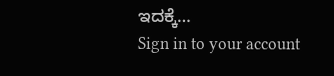ಇದಕ್ಕೆ…
Sign in to your account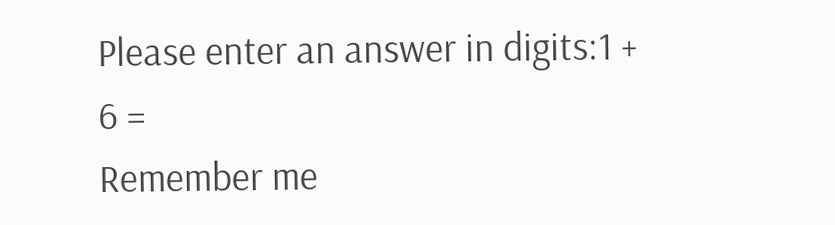Please enter an answer in digits:1 + 6 =
Remember me